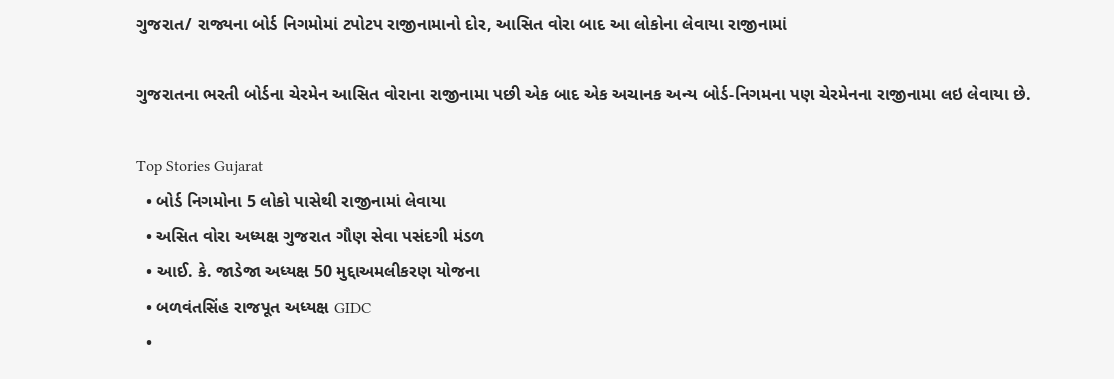ગુજરાત/ રાજ્યના બોર્ડ નિગમોમાં ટપોટપ રાજીનામાનો દોર, આસિત વોરા બાદ આ લોકોના લેવાયા રાજીનામાં

ગુજરાતના ભરતી બોર્ડના ચેરમેન આસિત વોરાના રાજીનામા પછી એક બાદ એક અચાનક અન્ય બોર્ડ-નિગમના પણ ચેરમેનના રાજીનામા લઇ લેવાયા છે.

Top Stories Gujarat
  • બોર્ડ નિગમોના 5 લોકો પાસેથી રાજીનામાં લેવાયા
  • અસિત વોરા અધ્યક્ષ ગુજરાત ગૌણ સેવા પસંદગી મંડળ
  • આઈ. કે. જાડેજા અધ્યક્ષ 50 મુદ્દાઅમલીકરણ યોજના
  • બળવંતસિંહ રાજપૂત અધ્યક્ષ GIDC
  •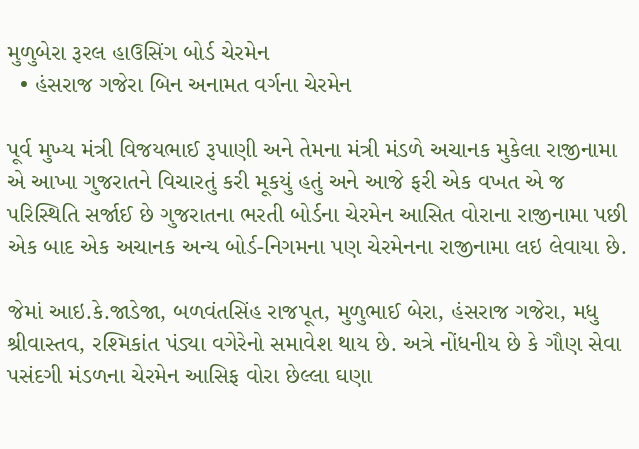મુળુબેરા રૂરલ હાઉસિંગ બોર્ડ ચેરમેન
  • હંસરાજ ગજેરા બિન અનામત વર્ગના ચેરમેન

પૂર્વ મુખ્ય મંત્રી વિજયભાઈ રૂપાણી અને તેમના મંત્રી મંડળે અચાનક મુકેલા રાજીનામા એ આખા ગુજરાતને વિચારતું કરી મૂકયું હતું અને આજે ફરી એક વખત એ જ પરિસ્થિતિ સર્જાઈ છે ગુજરાતના ભરતી બોર્ડના ચેરમેન આસિત વોરાના રાજીનામા પછી એક બાદ એક અચાનક અન્ય બોર્ડ-નિગમના પણ ચેરમેનના રાજીનામા લઇ લેવાયા છે.

જેમાં આઇ.કે.જાડેજા, બળવંતસિંહ રાજપૂત, મુળુભાઈ બેરા, હંસરાજ ગજેરા, મધુ શ્રીવાસ્તવ, રશ્મિકાંત પંડ્યા વગેરેનો સમાવેશ થાય છે. અત્રે નોંધનીય છે કે ગૌણ સેવા પસંદગી મંડળના ચેરમેન આસિફ વોરા છેલ્લા ઘણા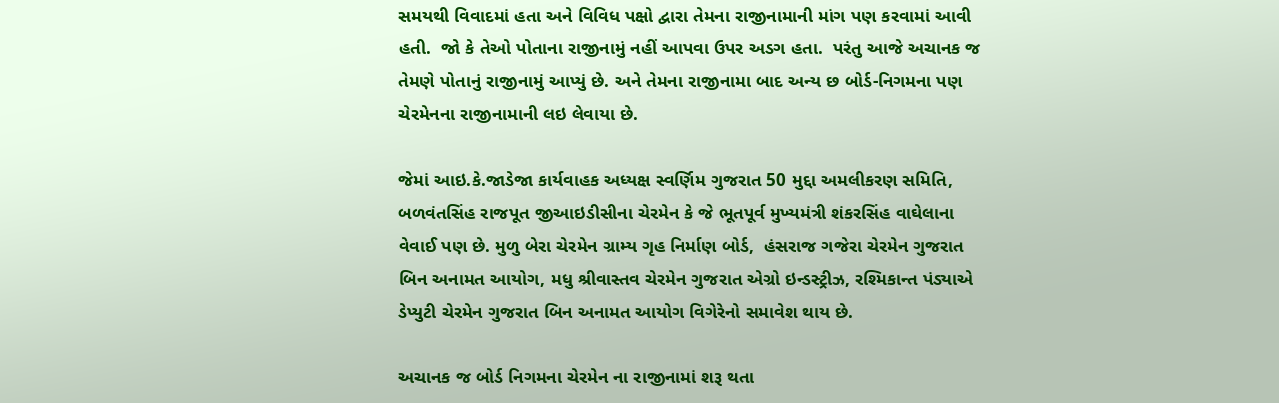સમયથી વિવાદમાં હતા અને વિવિધ પક્ષો દ્વારા તેમના રાજીનામાની માંગ પણ કરવામાં આવી હતી.  જો કે તેઓ પોતાના રાજીનામું નહીં આપવા ઉપર અડગ હતા.  પરંતુ આજે અચાનક જ તેમણે પોતાનું રાજીનામું આપ્યું છે. અને તેમના રાજીનામા બાદ અન્ય છ બોર્ડ-નિગમના પણ ચેરમેનના રાજીનામાની લઇ લેવાયા છે.

જેમાં આઇ.કે.જાડેજા કાર્યવાહક અધ્યક્ષ સ્વર્ણિમ ગુજરાત 50 મુદ્દા અમલીકરણ સમિતિ, બળવંતસિંહ રાજપૂત જીઆઇડીસીના ચેરમેન કે જે ભૂતપૂર્વ મુખ્યમંત્રી શંકરસિંહ વાઘેલાના વેવાઈ પણ છે. મુળુ બેરા ચેરમેન ગ્રામ્ય ગૃહ નિર્માણ બોર્ડ,  હંસરાજ ગજેરા ચેરમેન ગુજરાત બિન અનામત આયોગ, મધુ શ્રીવાસ્તવ ચેરમેન ગુજરાત એગ્રો ઇન્ડસ્ટ્રીઝ, રશ્મિકાન્ત પંડ્યાએ ડેપ્યુટી ચેરમેન ગુજરાત બિન અનામત આયોગ વિગેરેનો સમાવેશ થાય છે.

અચાનક જ બોર્ડ નિગમના ચેરમેન ના રાજીનામાં શરૂ થતા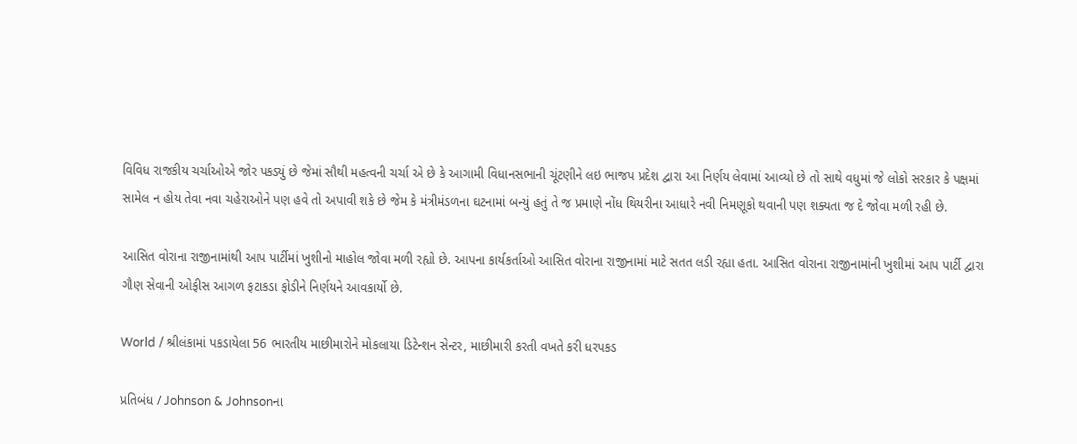વિવિધ રાજકીય ચર્ચાઓએ જોર પકડ્યું છે જેમાં સૌથી મહત્વની ચર્ચા એ છે કે આગામી વિધાનસભાની ચૂંટણીને લઇ ભાજપ પ્રદેશ દ્વારા આ નિર્ણય લેવામાં આવ્યો છે તો સાથે વધુમાં જે લોકો સરકાર કે પક્ષમાં સામેલ ન હોય તેવા નવા ચહેરાઓને પણ હવે તો અપાવી શકે છે જેમ કે મંત્રીમંડળના ઘટનામાં બન્યું હતું તે જ પ્રમાણે નોંધ થિયરીના આધારે નવી નિમણૂકો થવાની પણ શક્યતા જ દે જોવા મળી રહી છે.

આસિત વોરાના રાજીનામાંથી આપ પાર્ટીમાં ખુશીનો માહોલ જોવા મળી રહ્યો છે. આપના કાર્યકર્તાઓ આસિત વોરાના રાજીનામાં માટે સતત લડી રહ્યા હતા. આસિત વોરાના રાજીનામાંની ખુશીમાં આપ પાર્ટી દ્વારા ગૌણ સેવાની ઓફીસ આગળ ફટાકડા ફોડીને નિર્ણયને આવકાર્યો છે.

World / શ્રીલંકામાં પકડાયેલા 56 ભારતીય માછીમારોને મોકલાયા ડિટેન્શન સેન્ટર, માછીમારી કરતી વખતે કરી ધરપકડ

પ્રતિબંધ / Johnson & Johnsonના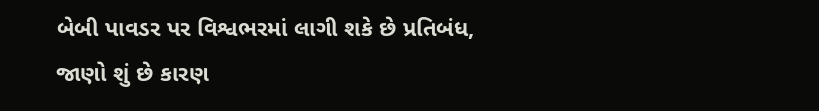બેબી પાવડર પર વિશ્વભરમાં લાગી શકે છે પ્રતિબંધ, જાણો શું છે કારણ